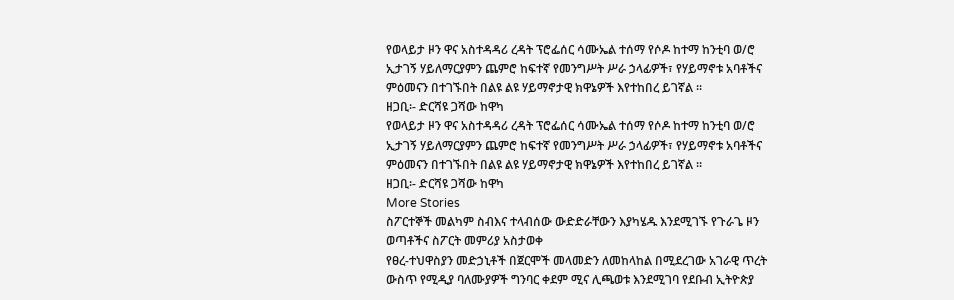የወላይታ ዞን ዋና አስተዳዳሪ ረዳት ፕሮፌሰር ሳሙኤል ተሰማ የሶዶ ከተማ ከንቲባ ወ/ሮ ኢታገኝ ሃይለማርያምን ጨምሮ ከፍተኛ የመንግሥት ሥራ ኃላፊዎች፣ የሃይማኖቱ አባቶችና ምዕመናን በተገኙበት በልዩ ልዩ ሃይማኖታዊ ክዋኔዎች እየተከበረ ይገኛል ፡፡
ዘጋቢ፡- ድርሻዩ ጋሻው ከዋካ
የወላይታ ዞን ዋና አስተዳዳሪ ረዳት ፕሮፌሰር ሳሙኤል ተሰማ የሶዶ ከተማ ከንቲባ ወ/ሮ ኢታገኝ ሃይለማርያምን ጨምሮ ከፍተኛ የመንግሥት ሥራ ኃላፊዎች፣ የሃይማኖቱ አባቶችና ምዕመናን በተገኙበት በልዩ ልዩ ሃይማኖታዊ ክዋኔዎች እየተከበረ ይገኛል ፡፡
ዘጋቢ፡- ድርሻዩ ጋሻው ከዋካ
More Stories
ስፖርተኞች መልካም ስብእና ተላብሰው ውድድራቸውን እያካሄዱ እንደሚገኙ የጉራጌ ዞን ወጣቶችና ስፖርት መምሪያ አስታወቀ
የፀረ-ተህዋስያን መድኃኒቶች በጀርሞች መላመድን ለመከላከል በሚደረገው አገራዊ ጥረት ውስጥ የሚዲያ ባለሙያዎች ግንባር ቀደም ሚና ሊጫወቱ እንደሚገባ የደቡብ ኢትዮጵያ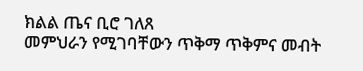ክልል ጤና ቢሮ ገለጸ
መምህራን የሚገባቸውን ጥቅማ ጥቅምና መብት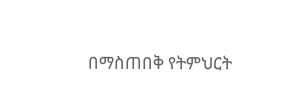በማስጠበቅ የትምህርት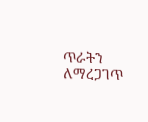ጥራትን ለማረጋገጥ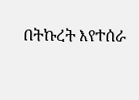በትኩረት እየተሰራ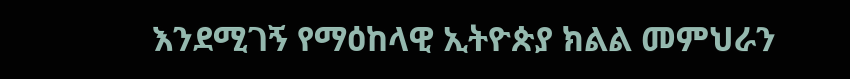እንደሚገኝ የማዕከላዊ ኢትዮጵያ ክልል መምህራን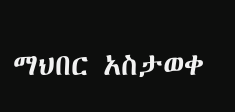ማህበር አስታወቀ